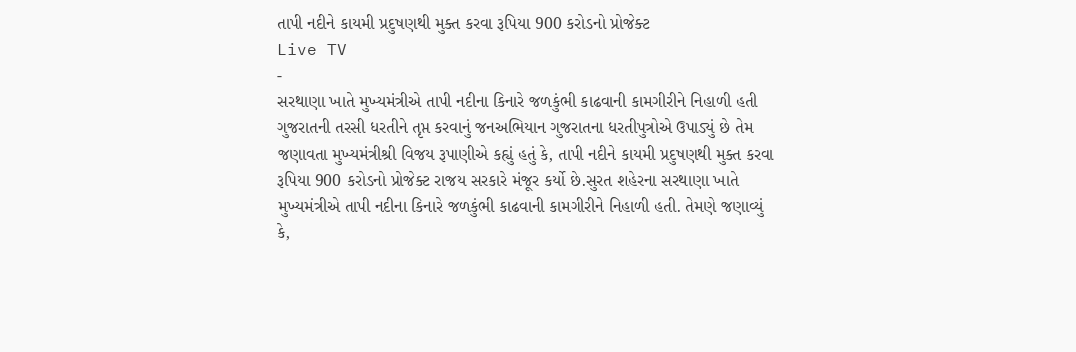તાપી નદીને કાયમી પ્રદુષણથી મુક્ત કરવા રૂપિયા 900 કરોડનો પ્રોજેક્ટ
Live TV
-
સરથાણા ખાતે મુખ્યમંત્રીએ તાપી નદીના કિનારે જળકુંભી કાઢવાની કામગીરીને નિહાળી હતી
ગુજરાતની તરસી ધરતીને તૃપ્ત કરવાનું જનઅભિયાન ગુજરાતના ધરતીપુત્રોએ ઉપાડ્યું છે તેમ જણાવતા મુખ્યમંત્રીશ્રી વિજય રૂપાણીએ કહ્યું હતું કે, તાપી નદીને કાયમી પ્રદુષણથી મુક્ત કરવા રૂપિયા 900 કરોડનો પ્રોજેક્ટ રાજય સરકારે મંજૂર કર્યો છે.સુરત શહેરના સરથાણા ખાતે મુખ્યમંત્રીએ તાપી નદીના કિનારે જળકુંભી કાઢવાની કામગીરીને નિહાળી હતી. તેમણે જણાવ્યું કે,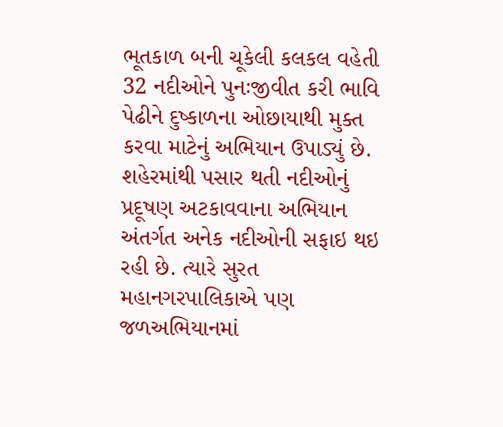ભૂતકાળ બની ચૂકેલી કલકલ વહેતી 32 નદીઓને પુનઃજીવીત કરી ભાવિ પેઢીને દુષ્કાળના ઓછાયાથી મુક્ત કરવા માટેનું અભિયાન ઉપાડ્યું છે. શહેરમાંથી પસાર થતી નદીઓનું પ્રદૂષણ અટકાવવાના અભિયાન અંતર્ગત અનેક નદીઓની સફાઇ થઇ રહી છે. ત્યારે સુરત મહાનગરપાલિકાએ પણ જળઅભિયાનમાં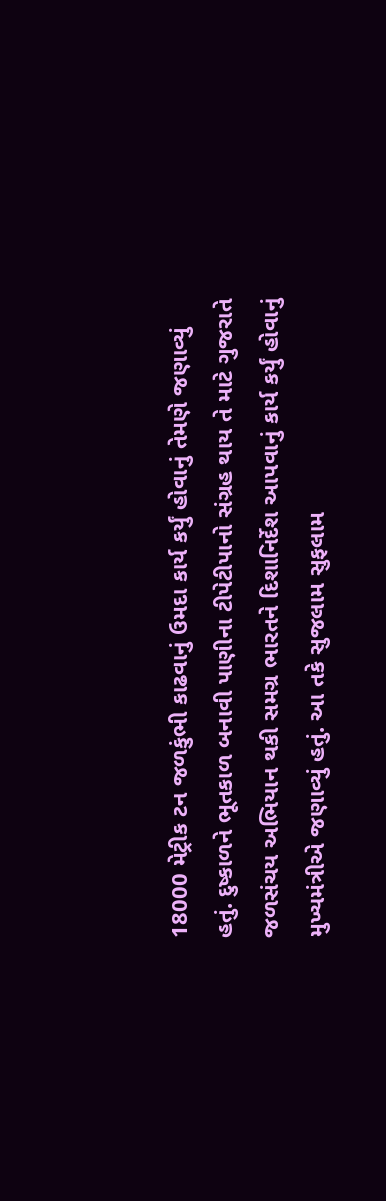18000 મેટ્રીક ટન જળકુંભી કાઢવાનું ઉમદા કાર્ય કર્યું હોવાનું તેમણે જણાવ્યું હતું. દુષ્કાળને ભૂતકાળ બનાવી પાણીના ટીપેટીપાનો સંગ્રહ થાય તે માટે ગુજરાતે જળસંચય અભિયાન થકી સમગ્ર ભારતને દિશાનિર્દેશ આપવાનું કાર્ય કર્યું હોવાનું મુખ્યમંત્રીએ જણાવ્યું હતું. આ તકે સુજલામ સુફલામ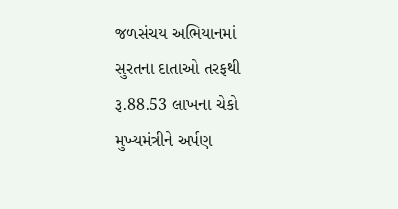જળસંચય અભિયાનમાં સુરતના દાતાઓ તરફથી રૂ.88.53 લાખના ચેકો મુખ્યમંત્રીને અર્પણ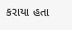કરાયા હતા